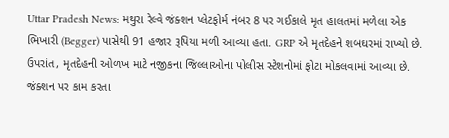Uttar Pradesh News: મથુરા રેલ્વે જંક્શન પ્લેટફોર્મ નંબર 8 પર ગઈકાલે મૃત હાલતમાં મળેલા એક ભિખારી (Begger) પાસેથી 91 હજાર રૂપિયા મળી આવ્યા હતા. GRP એ મૃતદેહને શબઘરમાં રાખ્યો છે. ઉપરાંત, મૃતદેહની ઓળખ માટે નજીકના જિલ્લાઓના પોલીસ સ્ટેશનોમાં ફોટા મોકલવામાં આવ્યા છે.
જંક્શન પર કામ કરતા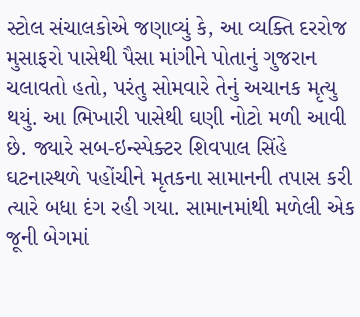સ્ટોલ સંચાલકોએ જણાવ્યું કે, આ વ્યક્તિ દરરોજ મુસાફરો પાસેથી પૈસા માંગીને પોતાનું ગુજરાન ચલાવતો હતો, પરંતુ સોમવારે તેનું અચાનક મૃત્યુ થયું. આ ભિખારી પાસેથી ઘણી નોટો મળી આવી છે. જ્યારે સબ-ઇન્સ્પેક્ટર શિવપાલ સિંહે ઘટનાસ્થળે પહોંચીને મૃતકના સામાનની તપાસ કરી ત્યારે બધા દંગ રહી ગયા. સામાનમાંથી મળેલી એક જૂની બેગમાં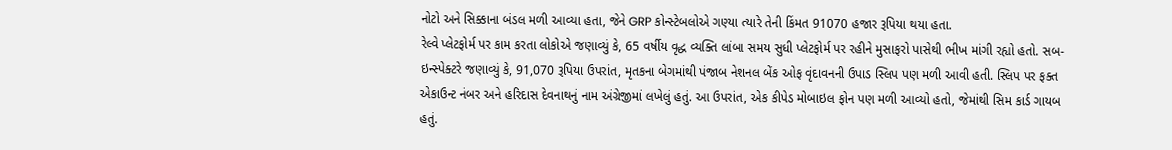નોટો અને સિક્કાના બંડલ મળી આવ્યા હતા, જેને GRP કોન્સ્ટેબલોએ ગણ્યા ત્યારે તેની કિંમત 91070 હજાર રૂપિયા થયા હતા.
રેલ્વે પ્લેટફોર્મ પર કામ કરતા લોકોએ જણાવ્યું કે, 65 વર્ષીય વૃદ્ધ વ્યક્તિ લાંબા સમય સુધી પ્લેટફોર્મ પર રહીને મુસાફરો પાસેથી ભીખ માંગી રહ્યો હતો. સબ-ઇન્સ્પેક્ટરે જણાવ્યું કે, 91,070 રૂપિયા ઉપરાંત, મૃતકના બેગમાંથી પંજાબ નેશનલ બેંક ઓફ વૃંદાવનની ઉપાડ સ્લિપ પણ મળી આવી હતી. સ્લિપ પર ફક્ત એકાઉન્ટ નંબર અને હરિદાસ દેવનાથનું નામ અંગ્રેજીમાં લખેલું હતું. આ ઉપરાંત, એક કીપેડ મોબાઇલ ફોન પણ મળી આવ્યો હતો, જેમાંથી સિમ કાર્ડ ગાયબ હતું.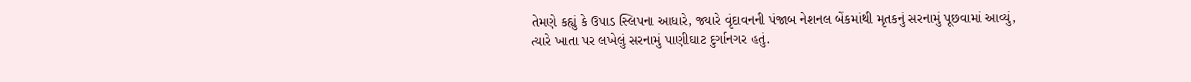તેમણે કહ્યું કે ઉપાડ સ્લિપના આધારે, જ્યારે વૃંદાવનની પંજાબ નેશનલ બેંકમાંથી મૃતકનું સરનામું પૂછવામાં આવ્યું, ત્યારે ખાતા પર લખેલું સરનામું પાણીઘાટ દુર્ગાનગર હતું.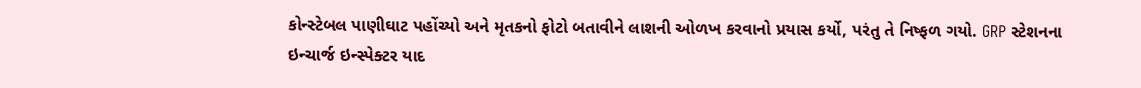કોન્સ્ટેબલ પાણીઘાટ પહોંચ્યો અને મૃતકનો ફોટો બતાવીને લાશની ઓળખ કરવાનો પ્રયાસ કર્યો, પરંતુ તે નિષ્ફળ ગયો. GRP સ્ટેશનના ઇન્ચાર્જ ઇન્સ્પેક્ટર યાદ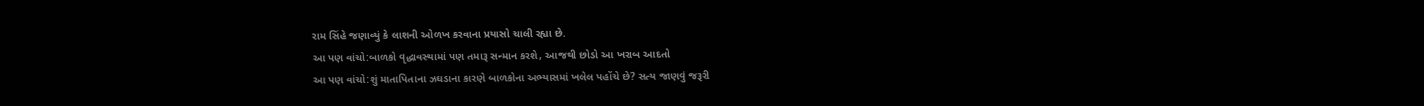રામ સિંહે જણાવ્યું કે લાશની ઓળખ કરવાના પ્રયાસો ચાલી રહ્યા છે.
આ પણ વાંચો:બાળકો વૃદ્ધાવસ્થામાં પણ તમારૂ સન્માન કરશે, આજથી છોડો આ ખરાબ આદતો
આ પણ વાંચો:શું માતાપિતાના ઝઘડાના કારણે બાળકોના અભ્યાસમાં ખલેલ પહોંચે છે? સત્ય જાણવું જરૂરી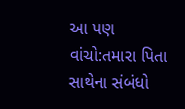આ પણ વાંચો:તમારા પિતા સાથેના સંબંધો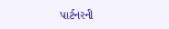પાર્ટનરની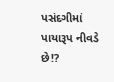પસંદગીમાં પાયારૂપ નીવડે છે!?